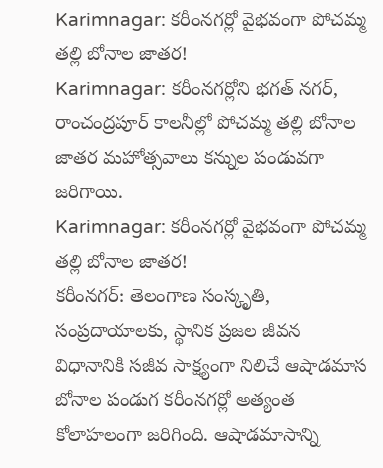Karimnagar: కరీంనగర్లో వైభవంగా పోచమ్మ తల్లి బోనాల జాతర!
Karimnagar: కరీంనగర్లోని భగత్ నగర్, రాంచంద్రపూర్ కాలనీల్లో పోచమ్మ తల్లి బోనాల జాతర మహోత్సవాలు కన్నుల పండువగా జరిగాయి.
Karimnagar: కరీంనగర్లో వైభవంగా పోచమ్మ తల్లి బోనాల జాతర!
కరీంనగర్: తెలంగాణ సంస్కృతి, సంప్రదాయాలకు, స్థానిక ప్రజల జీవన విధానానికి సజీవ సాక్ష్యంగా నిలిచే ఆషాడమాస బోనాల పండుగ కరీంనగర్లో అత్యంత కోలాహలంగా జరిగింది. ఆషాడమాసాన్ని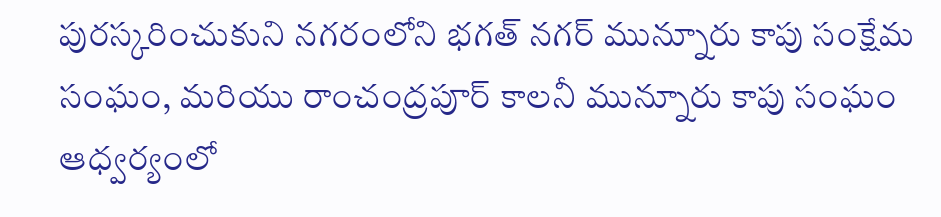పురస్కరించుకుని నగరంలోని భగత్ నగర్ మున్నూరు కాపు సంక్షేమ సంఘం, మరియు రాంచంద్రపూర్ కాలనీ మున్నూరు కాపు సంఘం ఆధ్వర్యంలో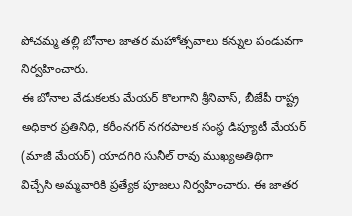పోచమ్మ తల్లి బోనాల జాతర మహోత్సవాలు కన్నుల పండువగా నిర్వహించారు.
ఈ బోనాల వేడుకలకు మేయర్ కొలగాని శ్రీనివాస్, బీజేపీ రాష్ట్ర అధికార ప్రతినిధి, కరీంనగర్ నగరపాలక సంస్థ డిప్యూటీ మేయర్ (మాజీ మేయర్) యాదగిరి సునీల్ రావు ముఖ్యఅతిథిగా విచ్చేసి అమ్మవారికి ప్రత్యేక పూజలు నిర్వహించారు. ఈ జాతర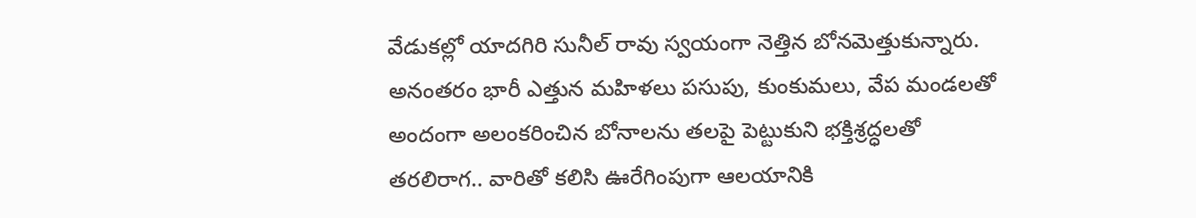వేడుకల్లో యాదగిరి సునీల్ రావు స్వయంగా నెత్తిన బోనమెత్తుకున్నారు. అనంతరం భారీ ఎత్తున మహిళలు పసుపు, కుంకుమలు, వేప మండలతో అందంగా అలంకరించిన బోనాలను తలపై పెట్టుకుని భక్తిశ్రద్ధలతో తరలిరాగ.. వారితో కలిసి ఊరేగింపుగా ఆలయానికి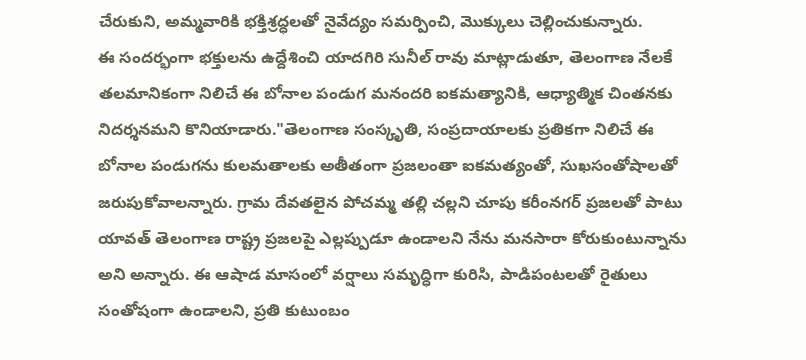చేరుకుని, అమ్మవారికి భక్తిశ్రద్ధలతో నైవేద్యం సమర్పించి, మొక్కులు చెల్లించుకున్నారు.
ఈ సందర్భంగా భక్తులను ఉద్దేశించి యాదగిరి సునీల్ రావు మాట్లాడుతూ, తెలంగాణ నేలకే తలమానికంగా నిలిచే ఈ బోనాల పండుగ మనందరి ఐకమత్యానికి, ఆధ్యాత్మిక చింతనకు నిదర్శనమని కొనియాడారు."తెలంగాణ సంస్కృతి, సంప్రదాయాలకు ప్రతికగా నిలిచే ఈ బోనాల పండుగను కులమతాలకు అతీతంగా ప్రజలంతా ఐకమత్యంతో, సుఖసంతోషాలతో జరుపుకోవాలన్నారు. గ్రామ దేవతలైన పోచమ్మ తల్లి చల్లని చూపు కరీంనగర్ ప్రజలతో పాటు యావత్ తెలంగాణ రాష్ట్ర ప్రజలపై ఎల్లప్పుడూ ఉండాలని నేను మనసారా కోరుకుంటున్నాను అని అన్నారు. ఈ ఆషాడ మాసంలో వర్షాలు సమృద్ధిగా కురిసి, పాడిపంటలతో రైతులు సంతోషంగా ఉండాలని, ప్రతి కుటుంబం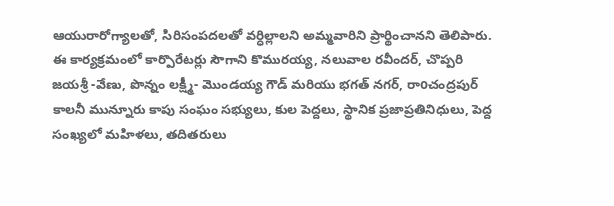ఆయురారోగ్యాలతో, సిరిసంపదలతో వర్ధిల్లాలని అమ్మవారిని ప్రార్థించానని తెలిపారు.
ఈ కార్యక్రమంలో కార్పొరేటర్లు సౌగాని కొమురయ్య, నలువాల రవీందర్, చొప్పరి జయశ్రీ -వేణు, పొన్నం లక్ష్మీ- మొండయ్య గౌడ్ మరియు భగత్ నగర్, రాoచంద్రపుర్ కాలనీ మున్నూరు కాపు సంఘం సభ్యులు, కుల పెద్దలు, స్థానిక ప్రజాప్రతినిధులు, పెద్ద సంఖ్యలో మహిళలు, తదితరులు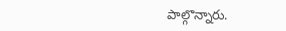పాల్గొన్నారు.